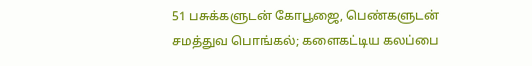51 பசுக்களுடன் கோபூஜை, பெண்களுடன் சமத்துவ பொங்கல்; களைகட்டிய கலப்பை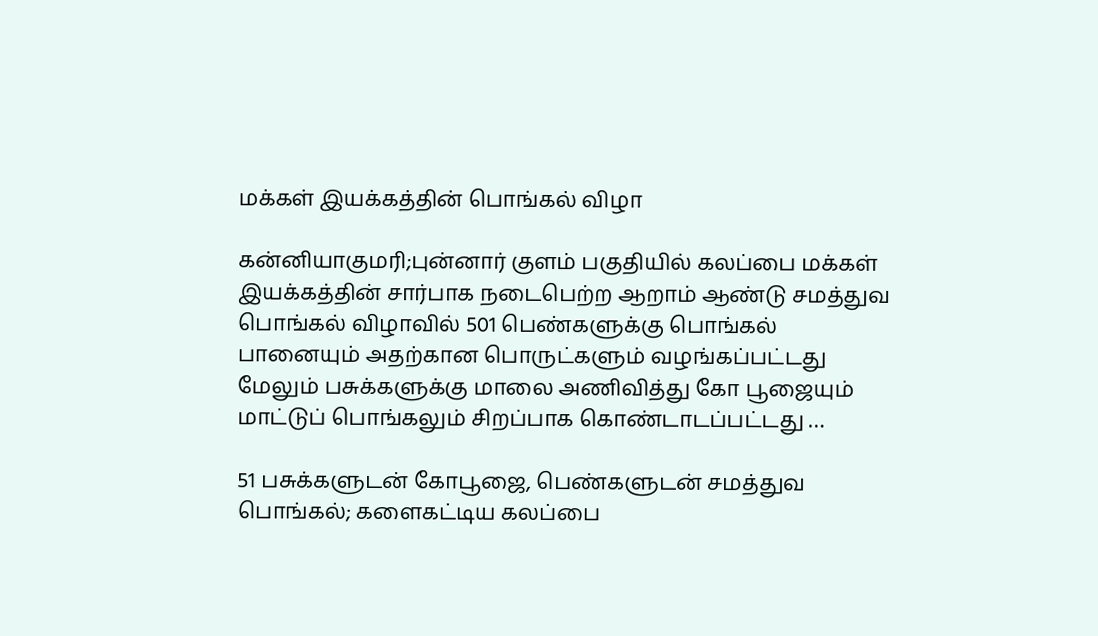மக்கள் இயக்கத்தின் பொங்கல் விழா

கன்னியாகுமரி;புன்னார் குளம் பகுதியில் கலப்பை மக்கள் இயக்கத்தின் சார்பாக நடைபெற்ற ஆறாம் ஆண்டு சமத்துவ பொங்கல் விழாவில் 501 பெண்களுக்கு பொங்கல் பானையும் அதற்கான பொருட்களும் வழங்கப்பட்டது மேலும் பசுக்களுக்கு மாலை அணிவித்து கோ பூஜையும் மாட்டுப் பொங்கலும் சிறப்பாக கொண்டாடப்பட்டது …

51 பசுக்களுடன் கோபூஜை, பெண்களுடன் சமத்துவ பொங்கல்; களைகட்டிய கலப்பை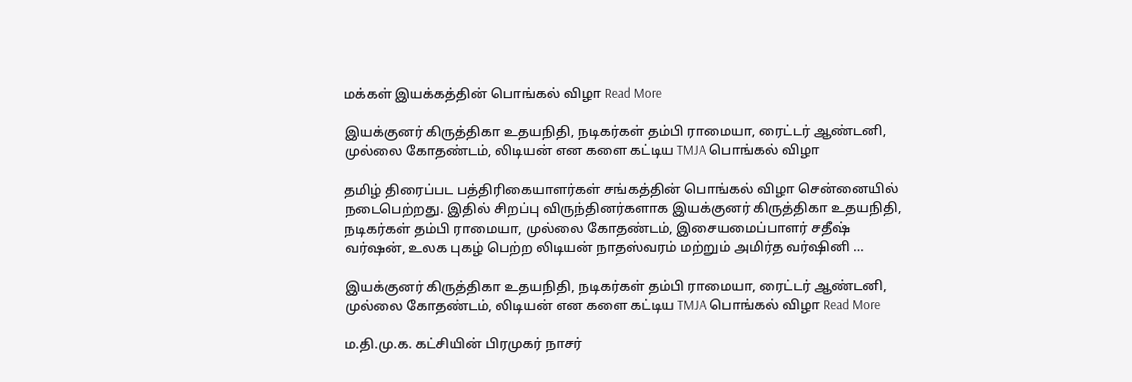மக்கள் இயக்கத்தின் பொங்கல் விழா Read More

இயக்குனர் கிருத்திகா உதயநிதி, நடிகர்கள் தம்பி ராமையா, ரைட்டர் ஆண்டனி, முல்லை கோதண்டம், லிடியன் என களை கட்டிய TMJA பொங்கல் விழா

தமிழ் திரைப்பட பத்திரிகையாளர்கள் சங்கத்தின் பொங்கல் விழா சென்னையில் நடைபெற்றது. இதில் சிறப்பு விருந்தினர்களாக இயக்குனர் கிருத்திகா உதயநிதி, நடிகர்கள் தம்பி ராமையா, முல்லை கோதண்டம், இசையமைப்பாளர் சதீஷ் வர்ஷன், உலக புகழ் பெற்ற லிடியன் நாதஸ்வரம் மற்றும் அமிர்த வர்ஷினி …

இயக்குனர் கிருத்திகா உதயநிதி, நடிகர்கள் தம்பி ராமையா, ரைட்டர் ஆண்டனி, முல்லை கோதண்டம், லிடியன் என களை கட்டிய TMJA பொங்கல் விழா Read More

ம.தி.மு.க. கட்சியின் பிரமுகர் நாசர்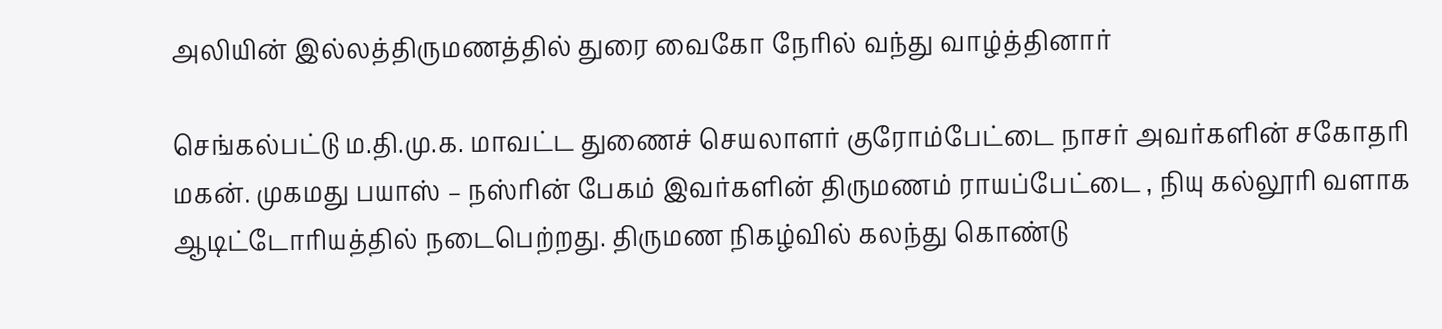அலியின் இல்லத்திருமணத்தில் துரை வைகோ நேரில் வந்து வாழ்த்தினார்

செங்கல்பட்டு ம.தி.மு.க. மாவட்ட துணைச் செயலாளர் குரோம்பேட்டை நாசர் அவர்களின் சகோதரி மகன். முகமது பயாஸ் – நஸ்ரின் பேகம் இவர்களின் திருமணம் ராயப்பேட்டை , நியு கல்லூரி வளாக ஆடிட்டோரியத்தில் நடைபெற்றது. திருமண நிகழ்வில் கலந்து கொண்டு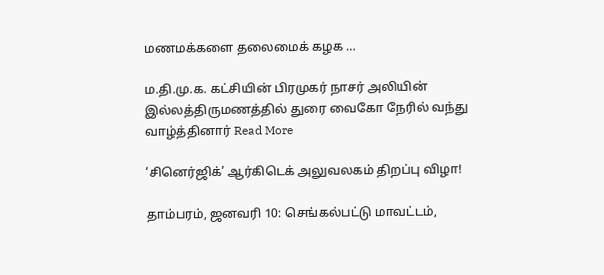மணமக்களை தலைமைக் கழக …

ம.தி.மு.க. கட்சியின் பிரமுகர் நாசர் அலியின் இல்லத்திருமணத்தில் துரை வைகோ நேரில் வந்து வாழ்த்தினார் Read More

‘சினெர்ஜிக்’ ஆர்கிடெக் அலுவலகம் திறப்பு விழா!

தாம்பரம், ஜனவரி 10: செங்கல்பட்டு மாவட்டம்,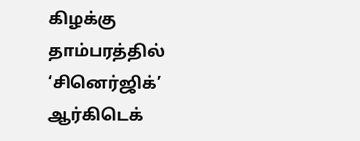கிழக்கு தாம்பரத்தில் ‘சினெர்ஜிக்’ ஆர்கிடெக்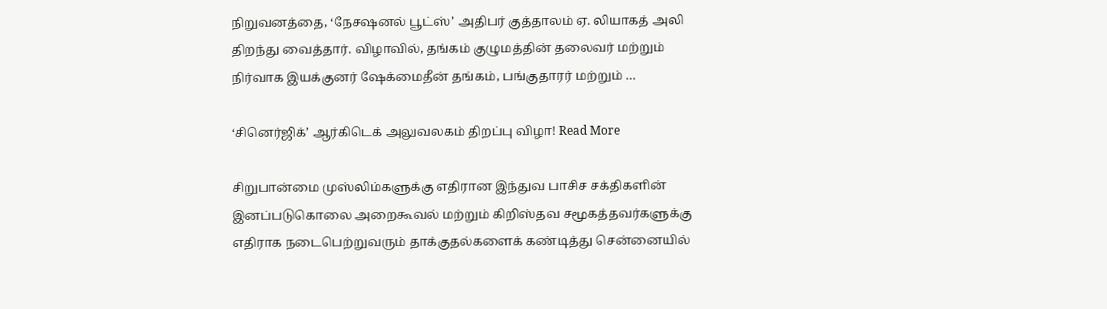நிறுவனத்தை, ‘நேசஷனல் பூட்ஸ்’ அதிபர் குத்தாலம் ஏ. லியாகத் அலி திறந்து வைத்தார். விழாவில், தங்கம் குழுமத்தின் தலைவர் மற்றும் நிர்வாக இயக்குனர் ஷேக்மைதீன் தங்கம், பங்குதாரர் மற்றும் …

‘சினெர்ஜிக்’ ஆர்கிடெக் அலுவலகம் திறப்பு விழா! Read More

சிறுபான்மை முஸ்லிம்களுக்கு எதிரான இந்துவ பாசிச சக்திகளின் இனப்படுகொலை அறைகூவல் மற்றும் கிறிஸ்தவ சமூகத்தவர்களுக்கு எதிராக நடைபெற்றுவரும் தாக்குதல்களைக் கண்டித்து சென்னையில்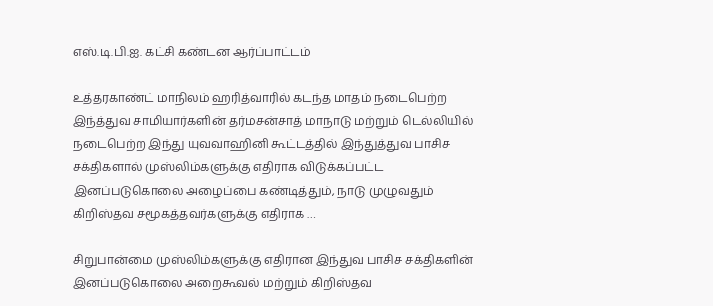எஸ்.டி.பி.ஐ. கட்சி கண்டன ஆர்ப்பாட்டம்

உத்தரகாண்ட் மாநிலம் ஹரித்வாரில் கடந்த மாதம் நடைபெற்ற இந்த்துவ சாமியார்களின் தர்மசன்சாத் மாநாடு மற்றும் டெல்லியில் நடைபெற்ற இந்து யுவவாஹினி கூட்டத்தில் இந்துத்துவ பாசிச சக்திகளால் முஸ்லிம்களுக்கு எதிராக விடுக்கப்பட்ட இனப்படுகொலை அழைப்பை கண்டித்தும், நாடு முழுவதும் கிறிஸ்தவ சமூகத்தவர்களுக்கு எதிராக …

சிறுபான்மை முஸ்லிம்களுக்கு எதிரான இந்துவ பாசிச சக்திகளின் இனப்படுகொலை அறைகூவல் மற்றும் கிறிஸ்தவ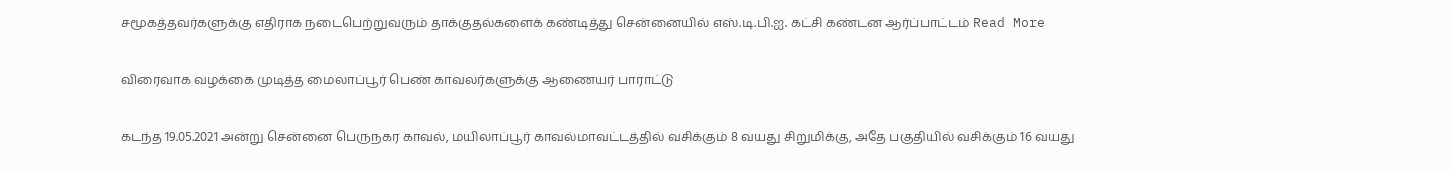சமூகத்தவர்களுக்கு எதிராக நடைபெற்றுவரும் தாக்குதல்களைக் கண்டித்து சென்னையில் எஸ்.டி.பி.ஐ. கட்சி கண்டன ஆர்ப்பாட்டம் Read More

விரைவாக வழக்கை முடித்த மைலாப்பூர் பெண் காவலர்களுக்கு ஆணையர் பாராட்டு

கடந்த 19.05.2021 அன்று சென்னை பெருநகர காவல், மயிலாப்பூர் காவல்மாவட்டத்தில் வசிக்கும் 8 வயது சிறுமிக்கு, அதே பகுதியில் வசிக்கும் 16 வயது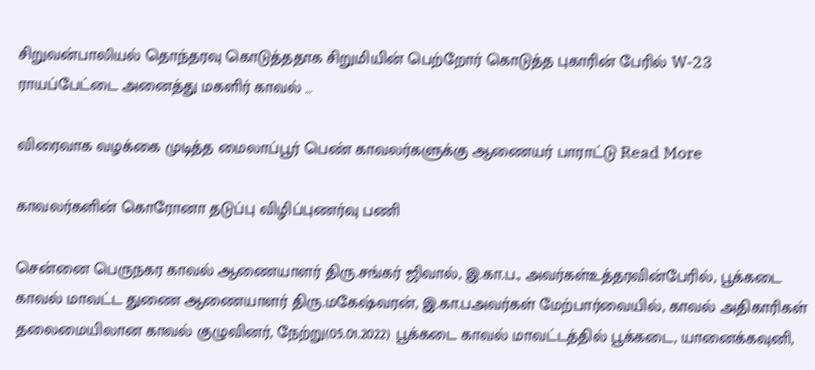சிறுவன்பாலியல் தொந்தரவு கொடுத்ததாக சிறுமியின் பெற்றோர் கொடுத்த புகாரின் பேரில் W-23 ராயப்பேட்டை அனைத்து மகளிர் காவல் …

விரைவாக வழக்கை முடித்த மைலாப்பூர் பெண் காவலர்களுக்கு ஆணையர் பாராட்டு Read More

காவலர்களின் கொரோனா தடுப்பு விழிப்புணர்வு பணி

சென்னை பெருநகர காவல் ஆணையாளர் திரு.சங்கர் ஜிவால், இ.கா.ப., அவர்கள்உத்தரவின்பேரில், பூக்கடை காவல் மாவட்ட துணை ஆணையாளர் திரு.மகேஷ்வரன், இ.கா.பஅவர்கள் மேற்பார்வையில், காவல் அதிகாரிகள் தலைமையிலான காவல் குழுவினர், நேற்று(05.01.2022) பூக்கடை காவல் மாவட்டத்தில் பூக்கடை, யானைக்கவுனி,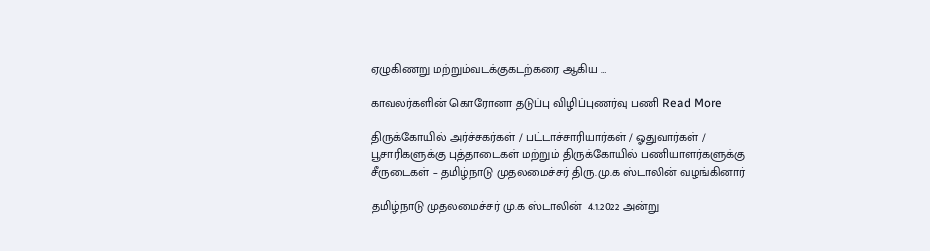ஏழுகிணறு மற்றும்வடக்குகடற்கரை ஆகிய …

காவலர்களின் கொரோனா தடுப்பு விழிப்புணர்வு பணி Read More

திருக்கோயில் அர்ச்சகர்கள் / பட்டாச்சாரியார்கள் / ஓதுவார்கள் / பூசாரிகளுக்கு புத்தாடைகள் மற்றும் திருக்கோயில் பணியாளர்களுக்கு சீருடைகள் – தமிழ்நாடு முதலமைச்சர் திரு.மு.க ஸ்டாலின் வழங்கினார்

தமிழ்நாடு முதலமைச்சர் மு.க ஸ்டாலின்  4.1.2022 அன்று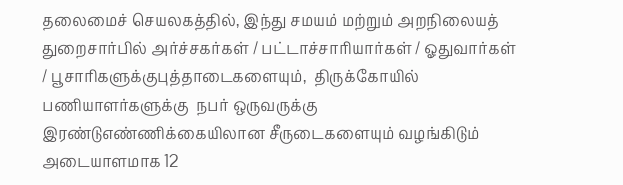தலைமைச் செயலகத்தில், இந்து சமயம் மற்றும் அறநிலையத் துறைசார்பில் அர்ச்சகர்கள் / பட்டாச்சாரியார்கள் / ஓதுவார்கள் / பூசாரிகளுக்குபுத்தாடைகளையும்,  திருக்கோயில் பணியாளர்களுக்கு  நபர் ஒருவருக்கு  இரண்டுஎண்ணிக்கையிலான சீருடைகளையும் வழங்கிடும் அடையாளமாக 12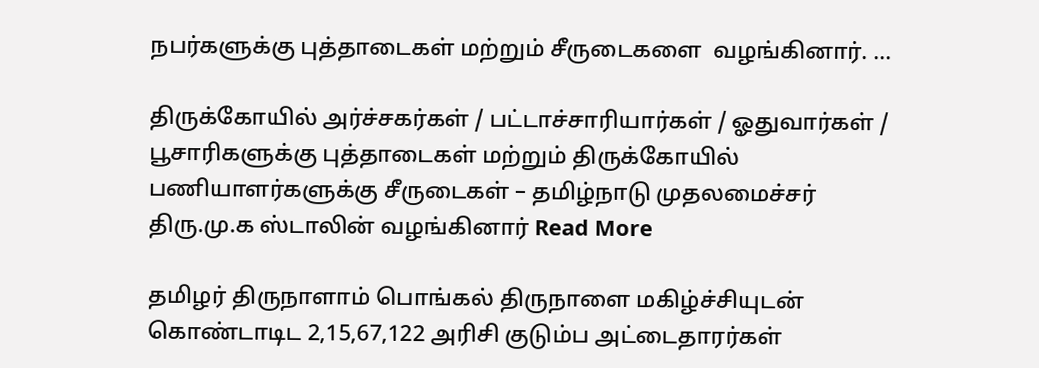நபர்களுக்கு புத்தாடைகள் மற்றும் சீருடைகளை  வழங்கினார். …

திருக்கோயில் அர்ச்சகர்கள் / பட்டாச்சாரியார்கள் / ஓதுவார்கள் / பூசாரிகளுக்கு புத்தாடைகள் மற்றும் திருக்கோயில் பணியாளர்களுக்கு சீருடைகள் – தமிழ்நாடு முதலமைச்சர் திரு.மு.க ஸ்டாலின் வழங்கினார் Read More

தமிழர் திருநாளாம் பொங்கல் திருநாளை மகிழ்ச்சியுடன் கொண்டாடிட 2,15,67,122 அரிசி குடும்ப அட்டைதாரர்கள்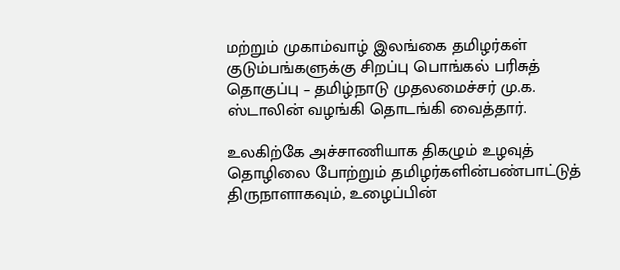மற்றும் முகாம்வாழ் இலங்கை தமிழர்கள் குடும்பங்களுக்கு சிறப்பு பொங்கல் பரிசுத் தொகுப்பு – தமிழ்நாடு முதலமைச்சர் மு.க. ஸ்டாலின் வழங்கி தொடங்கி வைத்தார்.

உலகிற்கே அச்சாணியாக திகழும் உழவுத் தொழிலை போற்றும் தமிழர்களின்பண்பாட்டுத் திருநாளாகவும், உழைப்பின்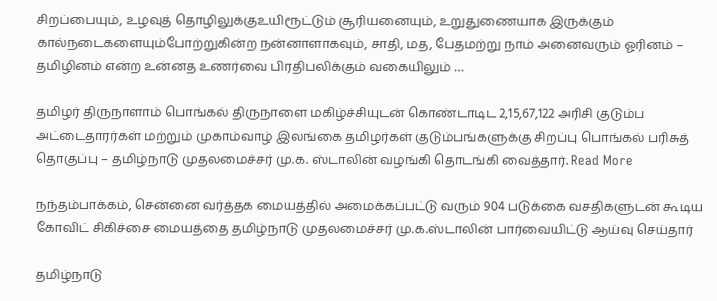சிறப்பையும், உழவுத் தொழிலுக்குஉயிரூட்டும் சூரியனையும், உறுதுணையாக இருக்கும் கால்நடைகளையும்போற்றுகின்ற நன்னாளாகவும், சாதி, மத, பேதமற்று நாம் அனைவரும் ஓரினம் – தமிழினம் என்ற உன்னத உணர்வை பிரதிபலிக்கும் வகையிலும் …

தமிழர் திருநாளாம் பொங்கல் திருநாளை மகிழ்ச்சியுடன் கொண்டாடிட 2,15,67,122 அரிசி குடும்ப அட்டைதாரர்கள் மற்றும் முகாம்வாழ் இலங்கை தமிழர்கள் குடும்பங்களுக்கு சிறப்பு பொங்கல் பரிசுத் தொகுப்பு – தமிழ்நாடு முதலமைச்சர் மு.க. ஸ்டாலின் வழங்கி தொடங்கி வைத்தார். Read More

நந்தம்பாக்கம், சென்னை வர்த்தக மையத்தில் அமைக்கப்பட்டு வரும் 904 படுக்கை வசதிகளுடன் கூடிய கோவிட் சிகிச்சை மையத்தை தமிழ்நாடு முதலமைச்சர் மு.க.ஸ்டாலின் பார்வையிட்டு ஆய்வு செய்தார்

தமிழ்நாடு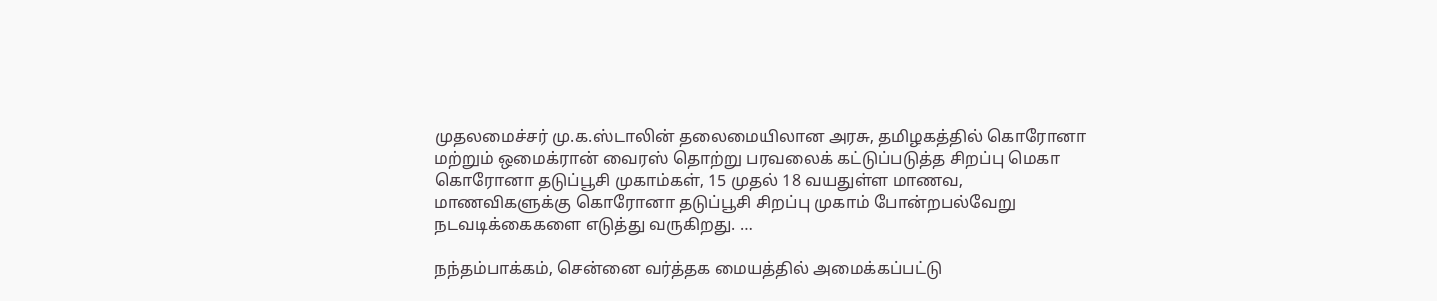முதலமைச்சர் மு.க.ஸ்டாலின் தலைமையிலான அரசு, தமிழகத்தில் கொரோனா மற்றும் ஒமைக்ரான் வைரஸ் தொற்று பரவலைக் கட்டுப்படுத்த சிறப்பு மெகா கொரோனா தடுப்பூசி முகாம்கள், 15 முதல் 18 வயதுள்ள மாணவ, மாணவிகளுக்கு கொரோனா தடுப்பூசி சிறப்பு முகாம் போன்றபல்வேறு நடவடிக்கைகளை எடுத்து வருகிறது. …

நந்தம்பாக்கம், சென்னை வர்த்தக மையத்தில் அமைக்கப்பட்டு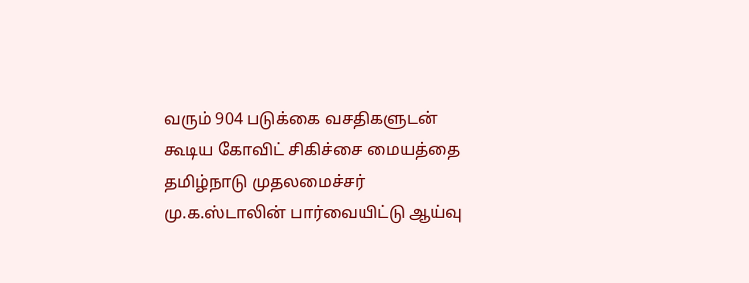வரும் 904 படுக்கை வசதிகளுடன் கூடிய கோவிட் சிகிச்சை மையத்தை தமிழ்நாடு முதலமைச்சர் மு.க.ஸ்டாலின் பார்வையிட்டு ஆய்வு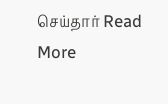செய்தார் Read More